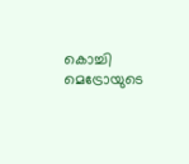കൊച്ചി മെട്രോയുടെ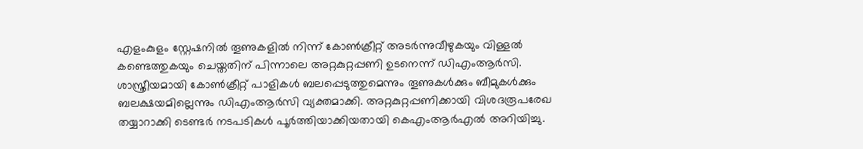എളംകുളം സ്റ്റേഷനില്‍ തൂണുകളില്‍ നിന്ന് കോണ്‍ക്രീറ്റ് അടര്‍ന്നുവീഴുകയും വിള്ളല്‍ കണ്ടെത്തുകയും ചെയ്തതിന് പിന്നാലെ അറ്റകുറ്റപ്പണി ഉടനെന്ന് ‍ഡിഎംആര്‍സി. ശാസ്ത്രീയമായി കോണ്‍ക്രീറ്റ് പാളികള്‍ ബലപ്പെടുത്തുമെന്നും തൂണുകള്‍ക്കും ബീമുകള്‍ക്കും ബലക്ഷയമില്ലെന്നും ഡിഎംആര്‍സി വ്യക്തമാക്കി. അറ്റകുറ്റപ്പണിക്കായി വിശദരൂപരേഖ തയ്യാറാക്കി ടെണ്ടർ നടപടികൾ പൂർത്തിയാക്കിയതായി കെഎംആർഎൽ അറിയിച്ചു.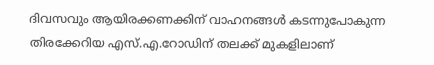ദിവസവും ആയിരക്കണക്കിന് വാഹനങ്ങൾ കടന്നുപോകുന്ന തിരക്കേറിയ എസ്.എ.റോഡിന് തലക്ക് മുകളിലാണ്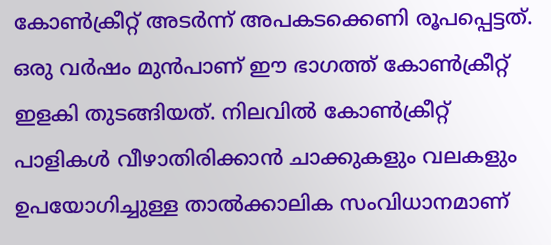കോണ്‍ക്രീറ്റ് അടര്‍ന്ന് അപകടക്കെണി രൂപപ്പെട്ടത്. ഒരു വർഷം മുൻപാണ് ഈ ഭാഗത്ത് കോൺക്രീറ്റ് ഇളകി തുടങ്ങിയത്. നിലവിൽ കോൺക്രീറ്റ് പാളികൾ വീഴാതിരിക്കാൻ ചാക്കുകളും വലകളും ഉപയോഗിച്ചുള്ള താൽക്കാലിക സംവിധാനമാണ്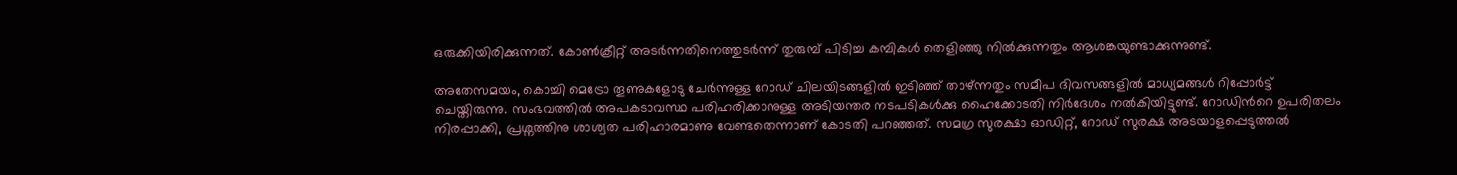ഒരുക്കിയിരിക്കുന്നത്. കോൺക്രീറ്റ് അടർന്നതിനെത്തുടർന്ന് തുരുമ്പ് പിടിച്ച കമ്പികൾ തെളിഞ്ഞു നിൽക്കുന്നതും ആശങ്കയുണ്ടാക്കുന്നുണ്ട്.

അതേസമയം, കൊച്ചി മെട്രോ തൂണുകളോടു ചേർന്നുള്ള റോഡ് ചിലയിടങ്ങളില്‍ ഇടിഞ്ഞ് താഴ്ന്നതും സമീപ ദിവസങ്ങളില്‍ മാധ്യമങ്ങള്‍ റിപ്പോര്‍ട്ട് ചെയ്തിരുന്നു. സംഭവത്തില്‍ അപകടാവസ്ഥ പരിഹരിക്കാനുള്ള അടിയന്തര നടപടികൾക്കു ഹൈക്കോടതി നിർദേശം നൽകിയിട്ടുണ്ട്. റോഡിന്‍റെ ഉപരിതലം നിരപ്പാക്കി, പ്രശ്നത്തിനു ശാശ്വത പരിഹാരമാണു വേണ്ടതെന്നാണ് കോടതി പറഞ്ഞത്. സമഗ്ര സുരക്ഷാ ഓഡിറ്റ്, റോഡ് സുരക്ഷ അടയാളപ്പെടുത്തൽ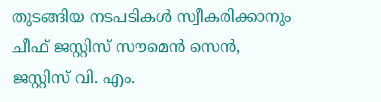തുടങ്ങിയ നടപടികൾ സ്വീകരിക്കാനും ചീഫ് ജസ്റ്റിസ് സൗമെൻ സെൻ, ജസ്റ്റിസ് വി. എം.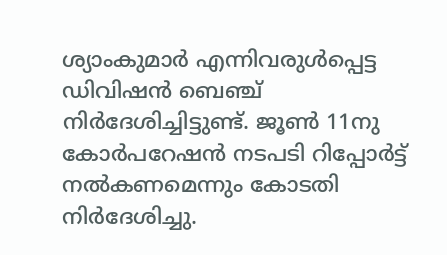ശ്യാംകുമാർ എന്നിവരുൾപ്പെട്ട ഡിവിഷൻ ബെഞ്ച് നിർദേശിച്ചിട്ടുണ്ട്. ജൂൺ 11നു കോർപറേഷൻ നടപടി റിപ്പോർട്ട് നൽകണമെന്നും കോടതി നിർദേശിച്ചു.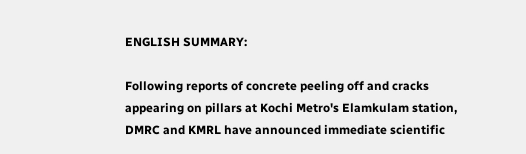ENGLISH SUMMARY:

Following reports of concrete peeling off and cracks appearing on pillars at Kochi Metro's Elamkulam station, DMRC and KMRL have announced immediate scientific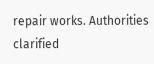repair works. Authorities clarified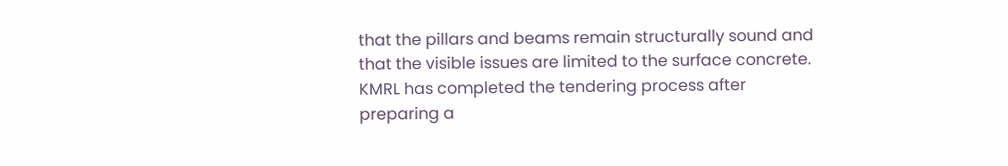that the pillars and beams remain structurally sound and that the visible issues are limited to the surface concrete. KMRL has completed the tendering process after preparing a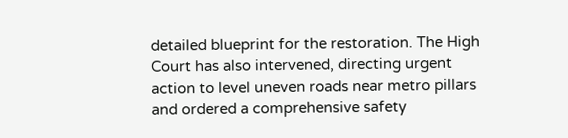detailed blueprint for the restoration. The High Court has also intervened, directing urgent action to level uneven roads near metro pillars and ordered a comprehensive safety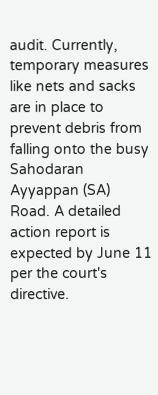audit. Currently, temporary measures like nets and sacks are in place to prevent debris from falling onto the busy Sahodaran Ayyappan (SA) Road. A detailed action report is expected by June 11 per the court's directive.